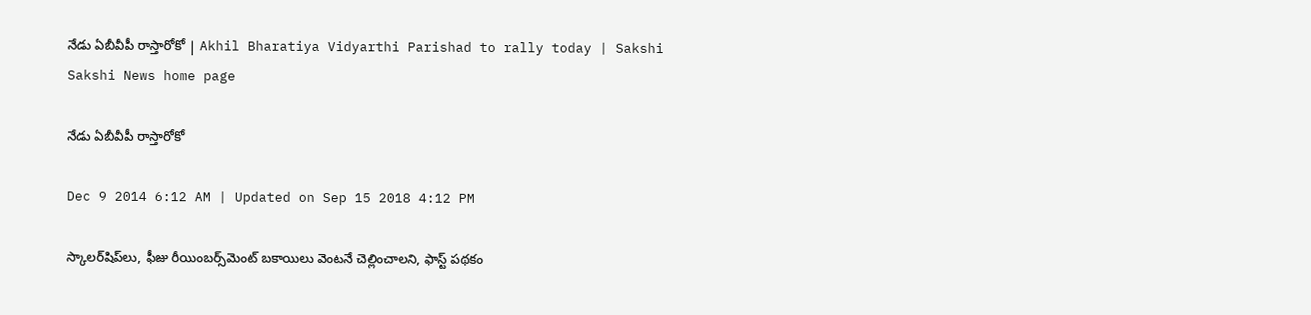నేడు ఏబీవీపీ రాస్తారోకో | Akhil Bharatiya Vidyarthi Parishad to rally today | Sakshi
Sakshi News home page

నేడు ఏబీవీపీ రాస్తారోకో

Dec 9 2014 6:12 AM | Updated on Sep 15 2018 4:12 PM

స్కాలర్‌షిప్‌లు, ఫీజు రీయింబర్స్‌మెంట్ బకాయిలు వెంటనే చెల్లించాలని, ఫాస్ట్ పథకం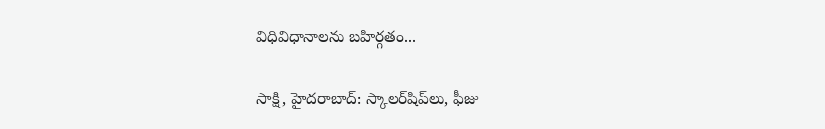విధివిధానాలను బహిర్గతం...

సాక్షి, హైదరాబాద్: స్కాలర్‌షిప్‌లు, ఫీజు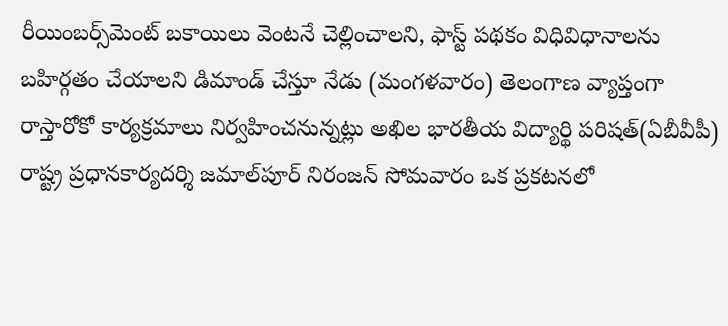రీయింబర్స్‌మెంట్ బకాయిలు వెంటనే చెల్లించాలని, ఫాస్ట్ పథకం విధివిధానాలను బహిర్గతం చేయాలని డిమాండ్ చేస్తూ నేడు (మంగళవారం) తెలంగాణ వ్యాప్తంగా రాస్తారోకో కార్యక్రమాలు నిర్వహించనున్నట్లు అఖిల భారతీయ విద్యార్థి పరిషత్(ఏబీవీపీ) రాష్ట్ర ప్రధానకార్యదర్శి జమాల్‌పూర్ నిరంజన్ సోమవారం ఒక ప్రకటనలో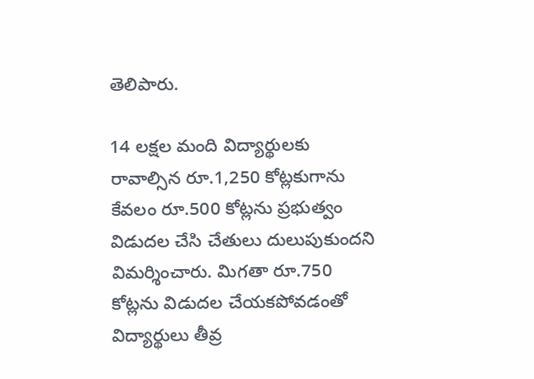తెలిపారు.

14 లక్షల మంది విద్యార్థులకు రావాల్సిన రూ.1,250 కోట్లకుగాను కేవలం రూ.500 కోట్లను ప్రభుత్వం విడుదల చేసి చేతులు దులుపుకుందని విమర్శించారు. మిగతా రూ.750 కోట్లను విడుదల చేయకపోవడంతో విద్యార్థులు తీవ్ర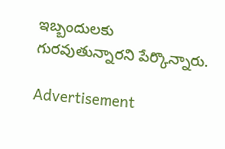ఇబ్బందులకు గురవుతున్నారని పేర్కొన్నారు.

Advertisement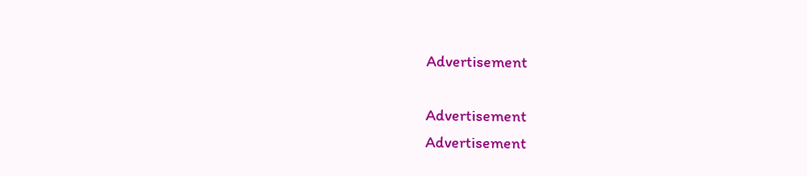Advertisement

Advertisement
Advertisement